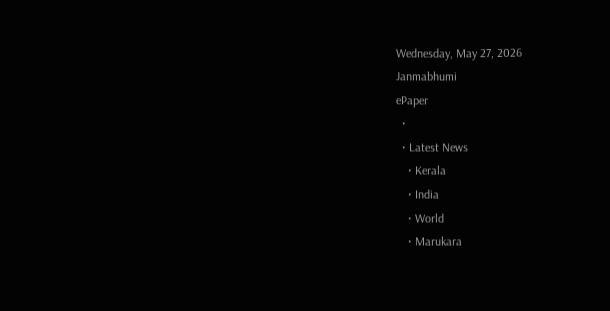Wednesday, May 27, 2026
Janmabhumi
ePaper
  •
  • Latest News
    • Kerala
    • India
    • World
    • Marukara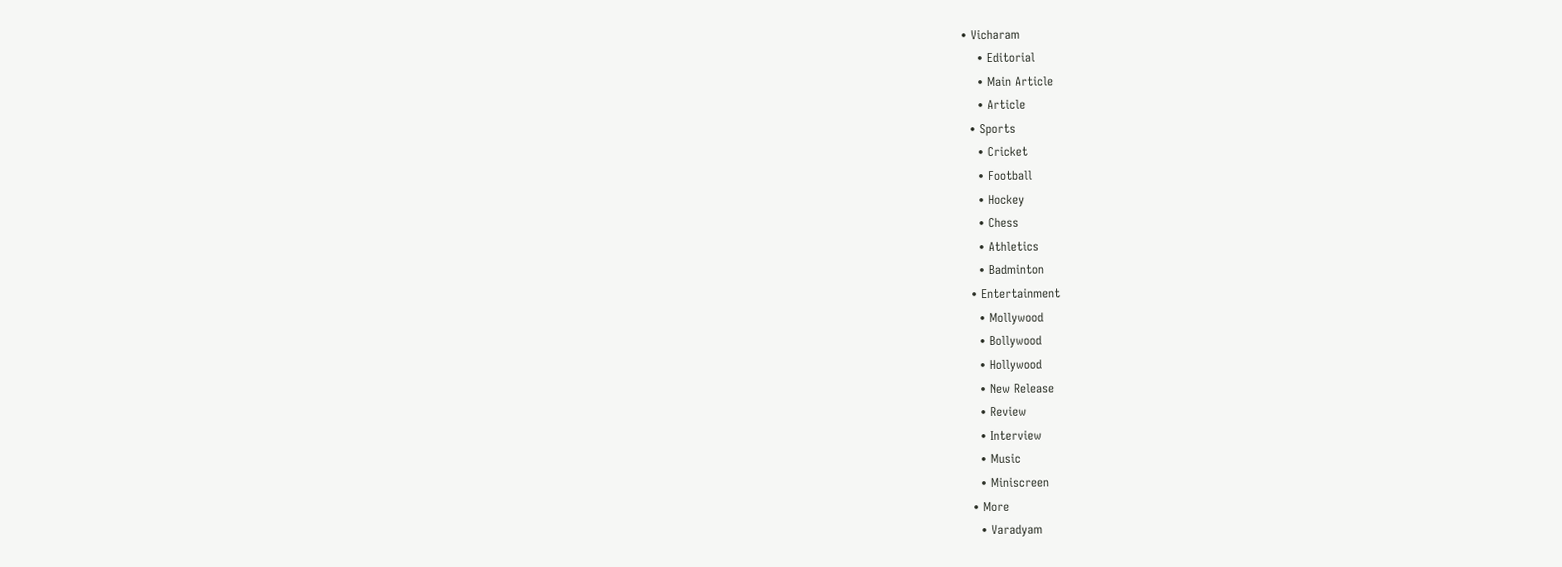• Vicharam
    • Editorial
    • Main Article
    • Article
  • Sports
    • Cricket
    • Football
    • Hockey
    • Chess
    • Athletics
    • Badminton
  • Entertainment
    • Mollywood
    • Bollywood
    • Hollywood
    • New Release
    • Review
    • Interview
    • Music
    • Miniscreen
  • More
    • Varadyam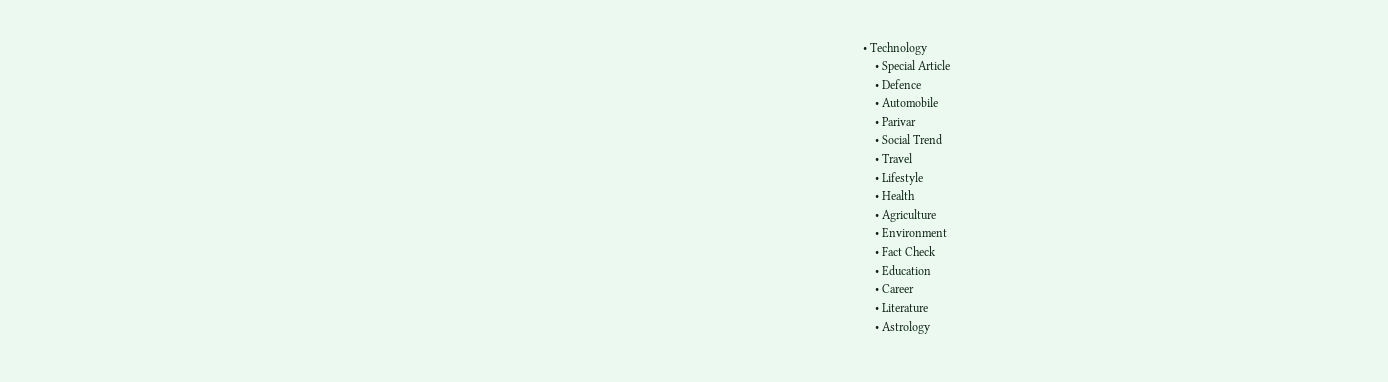• Technology
    • Special Article
    • Defence
    • Automobile
    • Parivar
    • Social Trend
    • Travel
    • Lifestyle
    • Health
    • Agriculture
    • Environment
    • Fact Check
    • Education
    • Career
    • Literature
    • Astrology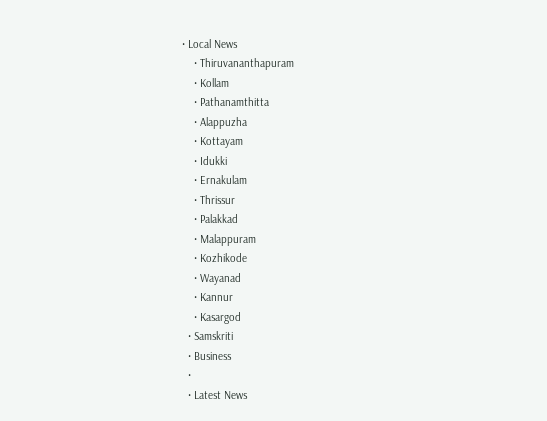• Local News
    • Thiruvananthapuram
    • Kollam
    • Pathanamthitta
    • Alappuzha
    • Kottayam
    • Idukki
    • Ernakulam
    • Thrissur
    • Palakkad
    • Malappuram
    • Kozhikode
    • Wayanad
    • Kannur
    • Kasargod
  • Samskriti
  • Business
  •
  • Latest News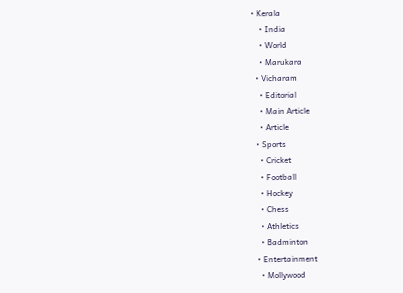• Kerala
    • India
    • World
    • Marukara
  • Vicharam
    • Editorial
    • Main Article
    • Article
  • Sports
    • Cricket
    • Football
    • Hockey
    • Chess
    • Athletics
    • Badminton
  • Entertainment
    • Mollywood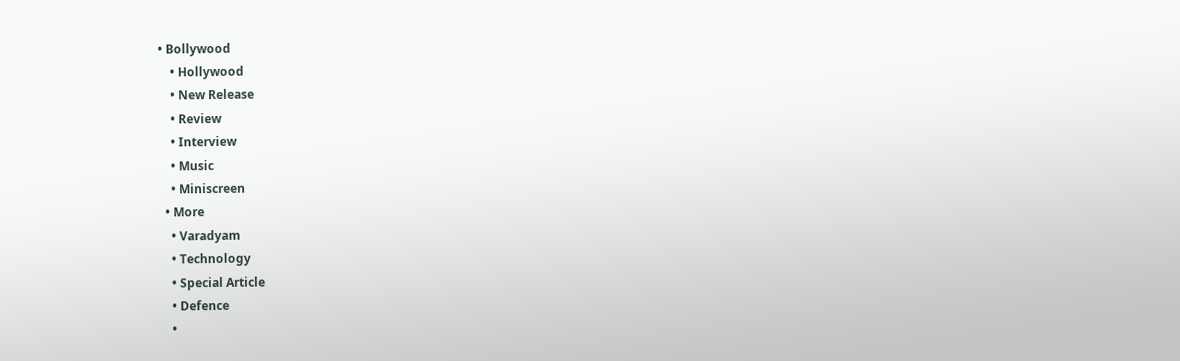• Bollywood
    • Hollywood
    • New Release
    • Review
    • Interview
    • Music
    • Miniscreen
  • More
    • Varadyam
    • Technology
    • Special Article
    • Defence
    •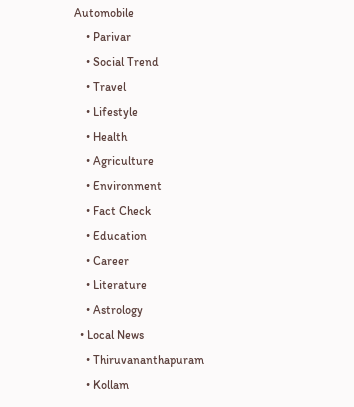Automobile
    • Parivar
    • Social Trend
    • Travel
    • Lifestyle
    • Health
    • Agriculture
    • Environment
    • Fact Check
    • Education
    • Career
    • Literature
    • Astrology
  • Local News
    • Thiruvananthapuram
    • Kollam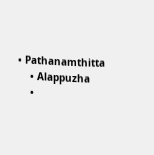• Pathanamthitta
    • Alappuzha
    •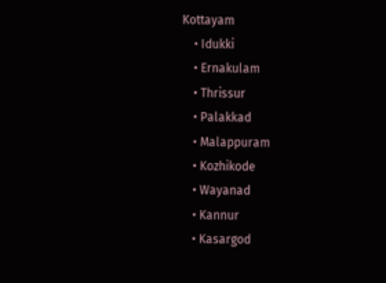Kottayam
    • Idukki
    • Ernakulam
    • Thrissur
    • Palakkad
    • Malappuram
    • Kozhikode
    • Wayanad
    • Kannur
    • Kasargod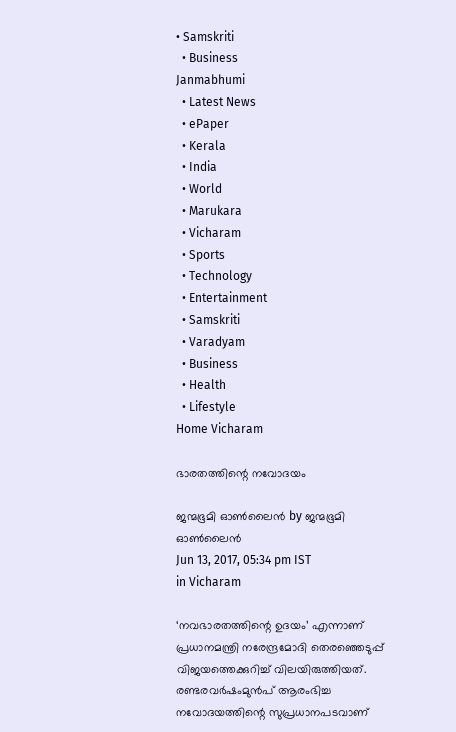• Samskriti
  • Business
Janmabhumi
  • Latest News
  • ePaper
  • Kerala
  • India
  • World
  • Marukara
  • Vicharam
  • Sports
  • Technology
  • Entertainment
  • Samskriti
  • Varadyam
  • Business
  • Health
  • Lifestyle
Home Vicharam

ഭാരതത്തിന്റെ നവോദയം

ജന്മഭൂമി ഓണ്‍ലൈന്‍ by ജന്മഭൂമി ഓണ്‍ലൈന്‍
Jun 13, 2017, 05:34 pm IST
in Vicharam

‘നവഭാരതത്തിന്റെ ഉദയം’ എന്നാണ് പ്രധാനമന്ത്രി നരേന്ദ്രമോദി തെരഞ്ഞെടുപ്പ് വിജയത്തെക്കുറിച്ച് വിലയിരുത്തിയത്. രണ്ടരവര്‍ഷംമുന്‍പ് ആരംഭിച്ച നവോദയത്തിന്റെ സുപ്രധാനപടവാണ്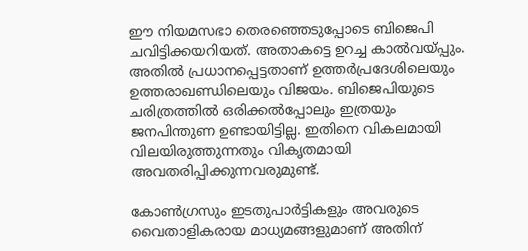ഈ നിയമസഭാ തെരഞ്ഞെടുപ്പോടെ ബിജെപി ചവിട്ടിക്കയറിയത്. അതാകട്ടെ ഉറച്ച കാല്‍വയ്‌പ്പും. അതില്‍ പ്രധാനപ്പെട്ടതാണ് ഉത്തര്‍പ്രദേശിലെയും ഉത്തരാഖണ്ഡിലെയും വിജയം. ബിജെപിയുടെ ചരിത്രത്തില്‍ ഒരിക്കല്‍പ്പോലും ഇത്രയും ജനപിന്തുണ ഉണ്ടായിട്ടില്ല. ഇതിനെ വികലമായി വിലയിരുത്തുന്നതും വികൃതമായി അവതരിപ്പിക്കുന്നവരുമുണ്ട്.

കോണ്‍ഗ്രസും ഇടതുപാര്‍ട്ടികളും അവരുടെ വൈതാളികരായ മാധ്യമങ്ങളുമാണ് അതിന്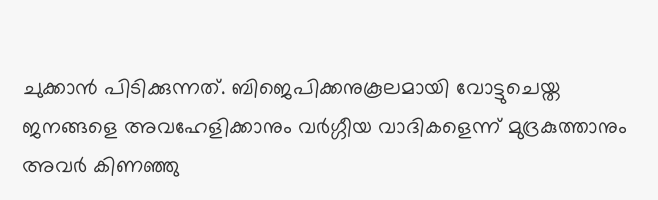ചുക്കാന്‍ പിടിക്കുന്നത്. ബിജെപിക്കനുകൂലമായി വോട്ടുചെയ്ത ജനങ്ങളെ അവഹേളിക്കാനും വര്‍ഗ്ഗീയ വാദികളെന്ന് മുദ്രകുത്താനും അവര്‍ കിണഞ്ഞു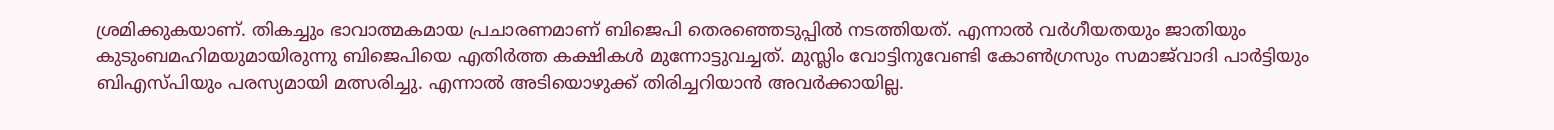ശ്രമിക്കുകയാണ്. തികച്ചും ഭാവാത്മകമായ പ്രചാരണമാണ് ബിജെപി തെരഞ്ഞെടുപ്പില്‍ നടത്തിയത്. എന്നാല്‍ വര്‍ഗീയതയും ജാതിയും കുടുംബമഹിമയുമായിരുന്നു ബിജെപിയെ എതിര്‍ത്ത കക്ഷികള്‍ മുന്നോട്ടുവച്ചത്. മുസ്ലിം വോട്ടിനുവേണ്ടി കോണ്‍ഗ്രസും സമാജ്‌വാദി പാര്‍ട്ടിയും ബിഎസ്പിയും പരസ്യമായി മത്സരിച്ചു. എന്നാല്‍ അടിയൊഴുക്ക് തിരിച്ചറിയാന്‍ അവര്‍ക്കായില്ല.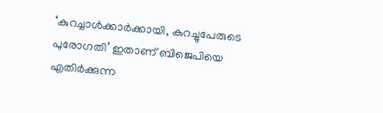‘കുറച്ചാള്‍ക്കാര്‍ക്കായി, കുറച്ചുപേരുടെ പുരോഗതി’ ഇതാണ് ബിജെപിയെ എതിര്‍ക്കുന്ന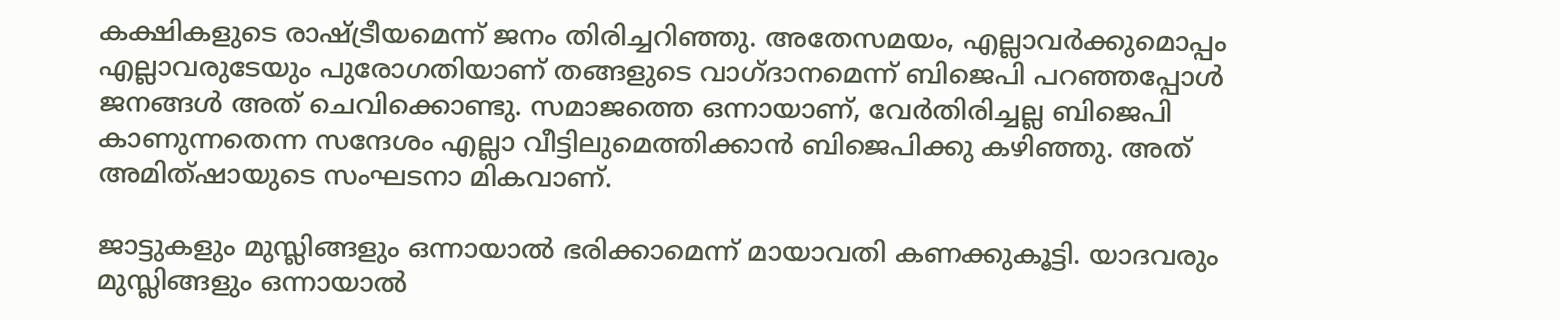കക്ഷികളുടെ രാഷ്‌ട്രീയമെന്ന് ജനം തിരിച്ചറിഞ്ഞു. അതേസമയം, എല്ലാവര്‍ക്കുമൊപ്പം എല്ലാവരുടേയും പുരോഗതിയാണ് തങ്ങളുടെ വാഗ്ദാനമെന്ന് ബിജെപി പറഞ്ഞപ്പോള്‍ ജനങ്ങള്‍ അത് ചെവിക്കൊണ്ടു. സമാജത്തെ ഒന്നായാണ്, വേര്‍തിരിച്ചല്ല ബിജെപി കാണുന്നതെന്ന സന്ദേശം എല്ലാ വീട്ടിലുമെത്തിക്കാന്‍ ബിജെപിക്കു കഴിഞ്ഞു. അത് അമിത്ഷായുടെ സംഘടനാ മികവാണ്.

ജാട്ടുകളും മുസ്ലിങ്ങളും ഒന്നായാല്‍ ഭരിക്കാമെന്ന് മായാവതി കണക്കുകൂട്ടി. യാദവരും മുസ്ലിങ്ങളും ഒന്നായാല്‍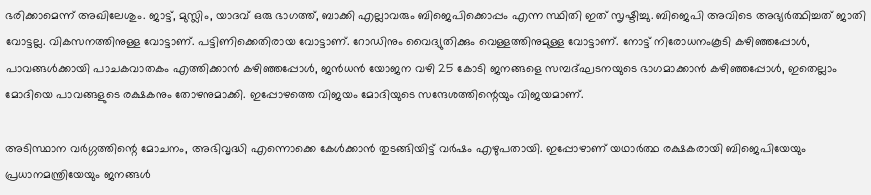ഭരിക്കാമെന്ന് അഖിലേശും. ജാട്ട്, മുസ്ലിം, യാദവ് ഒരു ഭാഗത്ത്, ബാക്കി എല്ലാവരും ബിജെപിക്കൊപ്പം എന്ന സ്ഥിതി ഇത് സൃഷ്ടിച്ചു. ബിജെപി അവിടെ അഭ്യര്‍ത്ഥിച്ചത് ജാതി വോട്ടല്ല. വികസനത്തിനുള്ള വോട്ടാണ്. പട്ടിണിക്കെതിരായ വോട്ടാണ്. റോഡിനും വൈദ്യുതിക്കും വെള്ളത്തിനുമുള്ള വോട്ടാണ്. നോട്ട് നിരോധനംകൂടി കഴിഞ്ഞപ്പോള്‍, പാവങ്ങള്‍ക്കായി പാചകവാതകം എത്തിക്കാന്‍ കഴിഞ്ഞപ്പോള്‍, ജന്‍ധന്‍ യോജന വഴി 25 കോടി ജനങ്ങളെ സമ്പദ്ഘടനയുടെ ഭാഗമാക്കാന്‍ കഴിഞ്ഞപ്പോള്‍, ഇതെല്ലാം മോദിയെ പാവങ്ങളുടെ രക്ഷകനും തോഴനുമാക്കി. ഇപ്പോഴത്തെ വിജയം മോദിയുടെ സന്ദേശത്തിന്റെയും വിജയമാണ്.

അടിസ്ഥാന വര്‍ഗ്ഗത്തിന്റെ മോചനം, അഭിവൃദ്ധി എന്നൊക്കെ കേള്‍ക്കാന്‍ തുടങ്ങിയിട്ട് വര്‍ഷം എഴുപതായി. ഇപ്പോഴാണ് യഥാര്‍ത്ഥ രക്ഷകരായി ബിജെപിയേയും പ്രധാനമന്ത്രിയേയും ജനങ്ങള്‍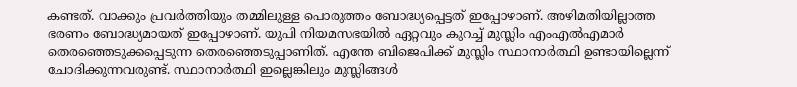കണ്ടത്. വാക്കും പ്രവര്‍ത്തിയും തമ്മിലുള്ള പൊരുത്തം ബോദ്ധ്യപ്പെട്ടത് ഇപ്പോഴാണ്. അഴിമതിയില്ലാത്ത ഭരണം ബോദ്ധ്യമായത് ഇപ്പോഴാണ്. യുപി നിയമസഭയില്‍ ഏറ്റവും കുറച്ച് മുസ്ലിം എംഎല്‍എമാര്‍ തെരഞ്ഞെടുക്കപ്പെടുന്ന തെരഞ്ഞെടുപ്പാണിത്. എന്തേ ബിജെപിക്ക് മുസ്ലിം സ്ഥാനാര്‍ത്ഥി ഉണ്ടായില്ലെന്ന് ചോദിക്കുന്നവരുണ്ട്. സ്ഥാനാര്‍ത്ഥി ഇല്ലെങ്കിലും മുസ്ലിങ്ങള്‍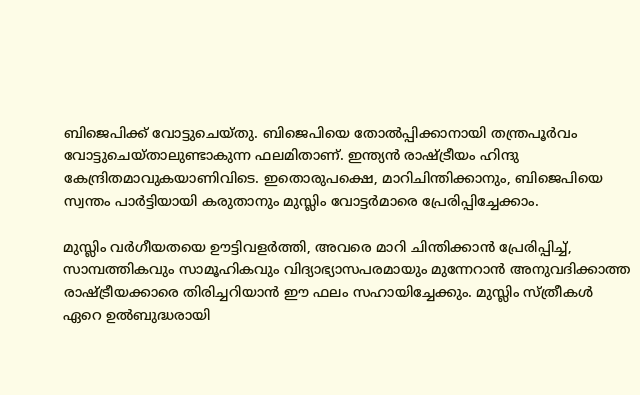ബിജെപിക്ക് വോട്ടുചെയ്തു. ബിജെപിയെ തോല്‍പ്പിക്കാനായി തന്ത്രപൂര്‍വം വോട്ടുചെയ്താലുണ്ടാകുന്ന ഫലമിതാണ്. ഇന്ത്യന്‍ രാഷ്‌ട്രീയം ഹിന്ദു കേന്ദ്രിതമാവുകയാണിവിടെ. ഇതൊരുപക്ഷെ, മാറിചിന്തിക്കാനും, ബിജെപിയെ സ്വന്തം പാര്‍ട്ടിയായി കരുതാനും മുസ്ലിം വോട്ടര്‍മാരെ പ്രേരിപ്പിച്ചേക്കാം.

മുസ്ലിം വര്‍ഗീയതയെ ഊട്ടിവളര്‍ത്തി, അവരെ മാറി ചിന്തിക്കാന്‍ പ്രേരിപ്പിച്ച്, സാമ്പത്തികവും സാമൂഹികവും വിദ്യാഭ്യാസപരമായും മുന്നേറാന്‍ അനുവദിക്കാത്ത രാഷ്‌ട്രീയക്കാരെ തിരിച്ചറിയാന്‍ ഈ ഫലം സഹായിച്ചേക്കും. മുസ്ലിം സ്ത്രീകള്‍ ഏറെ ഉല്‍ബുദ്ധരായി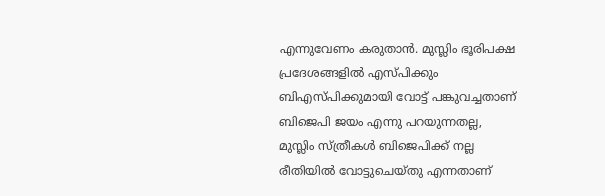എന്നുവേണം കരുതാന്‍. മുസ്ലിം ഭൂരിപക്ഷ പ്രദേശങ്ങളില്‍ എസ്പിക്കും ബിഎസ്പിക്കുമായി വോട്ട് പങ്കുവച്ചതാണ് ബിജെപി ജയം എന്നു പറയുന്നതല്ല, മുസ്ലിം സ്ത്രീകള്‍ ബിജെപിക്ക് നല്ല രീതിയില്‍ വോട്ടുചെയ്തു എന്നതാണ്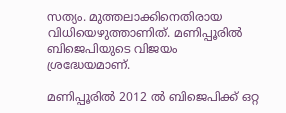സത്യം. മുത്തലാക്കിനെതിരായ വിധിയെഴുത്താണിത്. മണിപ്പൂരില്‍ ബിജെപിയുടെ വിജയം ശ്രദ്ധേയമാണ്.

മണിപ്പൂരില്‍ 2012 ല്‍ ബിജെപിക്ക് ഒറ്റ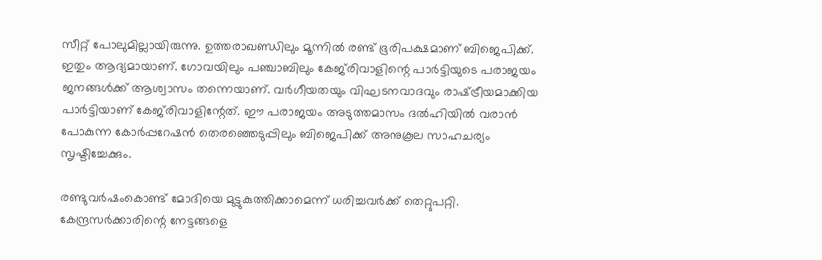സീറ്റ് പോലുമില്ലായിരുന്നു. ഉത്തരാഖണ്ഡിലും മൂന്നില്‍ രണ്ട് ഭൂരിപക്ഷമാണ് ബിജെപിക്ക്. ഇതും ആദ്യമായാണ്. ഗോവയിലും പഞ്ചാബിലും കേജ്‌രിവാളിന്റെ പാര്‍ട്ടിയുടെ പരാജയം ജനങ്ങള്‍ക്ക് ആശ്വാസം തന്നെയാണ്. വര്‍ഗീയതയും വിഘടനവാദവും രാഷ്‌ട്രീയമാക്കിയ പാര്‍ട്ടിയാണ് കേജ്‌രിവാളിന്റേത്. ഈ പരാജയം അടുത്തമാസം ദല്‍ഹിയില്‍ വരാന്‍ പോകുന്ന കോര്‍പ്പറേഷന്‍ തെരഞ്ഞെടുപ്പിലും ബിജെപിക്ക് അനുകൂല സാഹചര്യം സൃഷ്ടിച്ചേക്കും.

രണ്ടുവര്‍ഷംകൊണ്ട് മോദിയെ മുട്ടുകുത്തിക്കാമെന്ന് ധരിച്ചവര്‍ക്ക് തെറ്റുപറ്റി. കേന്ദ്രസര്‍ക്കാരിന്റെ നേട്ടങ്ങളെ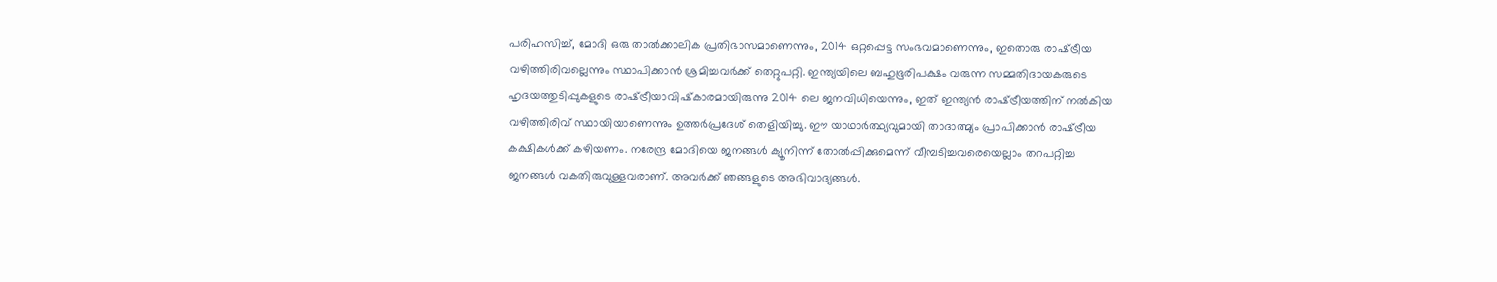പരിഹസിച്ച്, മോദി ഒരു താല്‍ക്കാലിക പ്രതിഭാസമാണെന്നും, 2014 ഒറ്റപ്പെട്ട സംഭവമാണെന്നും, ഇതൊരു രാഷ്‌ട്രീയ വഴിത്തിരിവല്ലെന്നും സ്ഥാപിക്കാന്‍ ശ്രമിച്ചവര്‍ക്ക് തെറ്റുപറ്റി. ഇന്ത്യയിലെ ബഹുഭൂരിപക്ഷം വരുന്ന സമ്മതിദായകരുടെ ഹൃദയത്തുടിപ്പുകളുടെ രാഷ്‌ട്രീയാവിഷ്‌കാരമായിരുന്നു 2014 ലെ ജനവിധിയെന്നും, ഇത് ഇന്ത്യന്‍ രാഷ്‌ട്രീയത്തിന് നല്‍കിയ വഴിത്തിരിവ് സ്ഥായിയാണെന്നും ഉത്തര്‍പ്രദേശ് തെളിയിച്ചു. ഈ യാഥാര്‍ത്ഥ്യവുമായി താദാത്മ്യം പ്രാപിക്കാന്‍ രാഷ്‌ട്രീയ കക്ഷികള്‍ക്ക് കഴിയണം. നരേന്ദ്ര മോദിയെ ജനങ്ങള്‍ ക്യൂനിന്ന് തോല്‍പ്പിക്കുമെന്ന് വീമ്പടിച്ചവരെയെല്ലാം തറപറ്റിച്ച ജനങ്ങള്‍ വകതിരുവുള്ളവരാണ്. അവര്‍ക്ക് ഞങ്ങളുടെ അഭിവാദ്യങ്ങള്‍.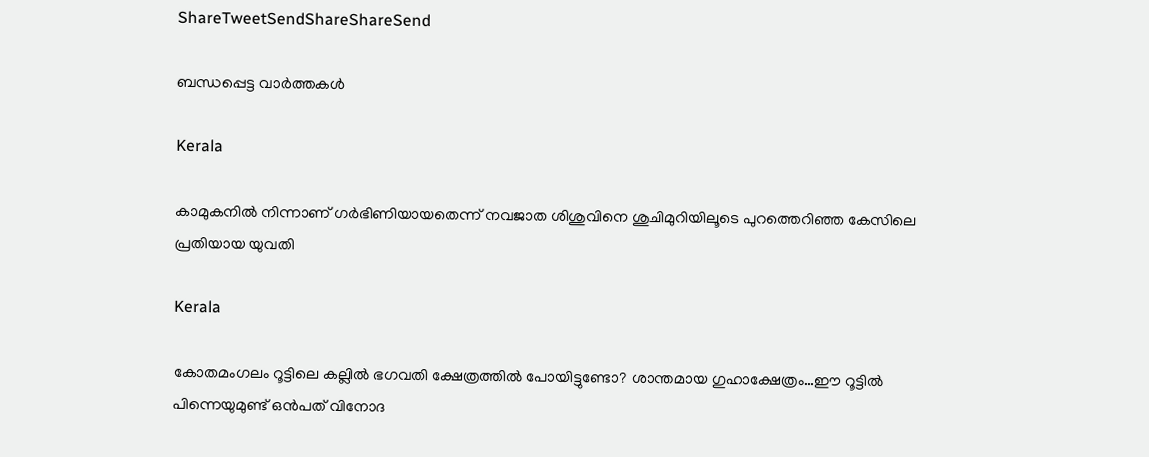ShareTweetSendShareShareSend

ബന്ധപ്പെട്ട വാര്‍ത്തകള്‍

Kerala

കാമുകനില്‍ നിന്നാണ് ഗര്‍ഭിണിയായതെന്ന് നവജാത ശിശുവിനെ ശുചിമുറിയിലൂടെ പുറത്തെറിഞ്ഞ കേസിലെ പ്രതിയായ യുവതി

Kerala

കോതമംഗലം റൂട്ടിലെ കല്ലില്‍ ഭഗവതി ക്ഷേത്രത്തില്‍ പോയിട്ടുണ്ടോ? ശാന്തമായ ഗുഹാക്ഷേത്രം…ഈ റൂട്ടില്‍ പിന്നെയുമുണ്ട് ഒന്‍പത് വിനോദ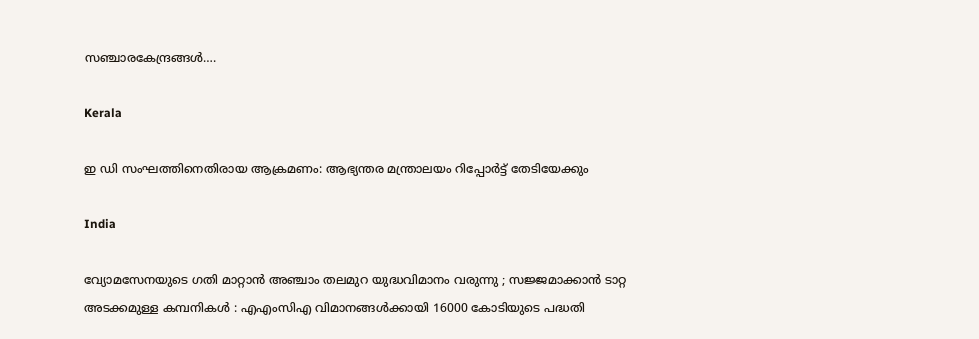സഞ്ചാരകേന്ദ്രങ്ങള്‍….

Kerala

ഇ ഡി സംഘത്തിനെതിരായ ആക്രമണം: ആഭ്യന്തര മന്ത്രാലയം റിപ്പോര്‍ട്ട് തേടിയേക്കും

India

വ്യോമസേനയുടെ ഗതി മാറ്റാൻ അഞ്ചാം തലമുറ യുദ്ധവിമാനം വരുന്നു ; സജ്ജമാക്കാൻ ടാറ്റ അടക്കമുള്ള കമ്പനികൾ : എഎംസിഎ വിമാനങ്ങൾക്കായി 16000 കോടിയുടെ പദ്ധതി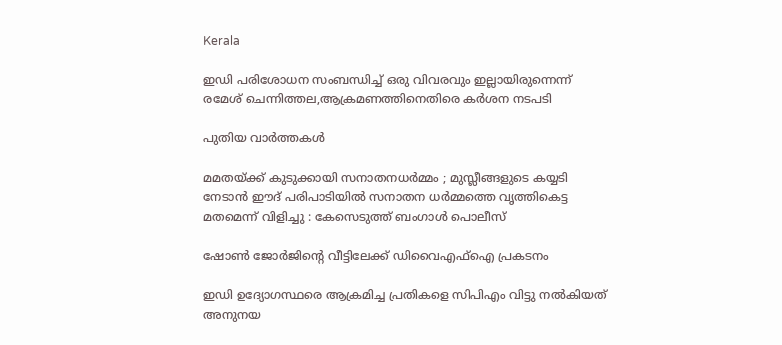Kerala

ഇഡി പരിശോധന സംബന്ധിച്ച് ഒരു വിവരവും ഇല്ലായിരുന്നെന്ന് രമേശ് ചെന്നിത്തല,ആക്രമണത്തിനെതിരെ കര്‍ശന നടപടി

പുതിയ വാര്‍ത്തകള്‍

മമതയ്‌ക്ക് കുടുക്കായി സനാതനധർമ്മം ; മുസ്ലീങ്ങളുടെ കയ്യടി നേടാൻ ഈദ് പരിപാടിയിൽ സനാതന ധർമ്മത്തെ വൃത്തികെട്ട മതമെന്ന് വിളിച്ചു : കേസെടുത്ത് ബംഗാൾ പൊലീസ്

ഷോണ്‍ ജോര്‍ജിന്റെ വീട്ടിലേക്ക് ഡിവൈഎഫ്ഐ പ്രകടനം

ഇഡി ഉദ്യോഗസ്ഥരെ ആക്രമിച്ച പ്രതികളെ സിപിഎം വിട്ടു നല്‍കിയത് അനുനയ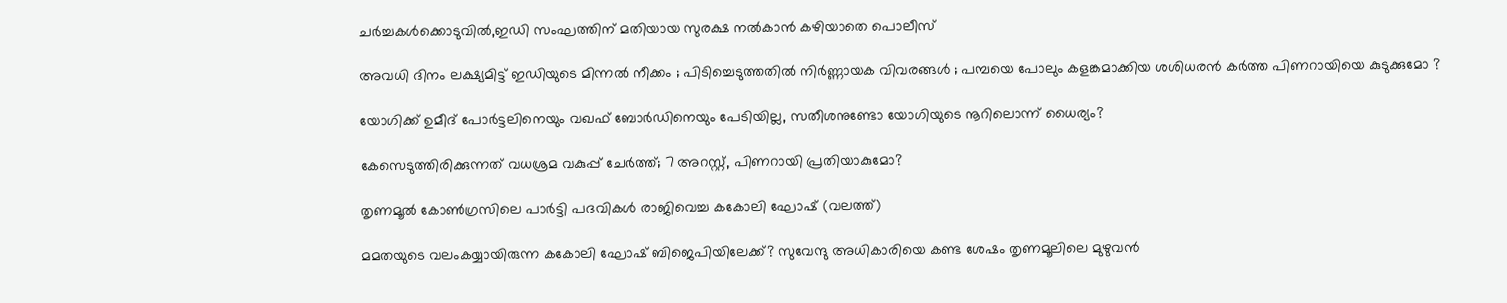ചര്‍ച്ചകള്‍ക്കൊടുവില്‍,ഇഡി സംഘത്തിന് മതിയായ സുരക്ഷ നല്‍കാന്‍ കഴിയാതെ പൊലീസ്

അവധി ദിനം ലക്ഷ്യമിട്ട് ഇഡിയുടെ മിന്നൽ നീക്കം ; പിടിച്ചെടുത്തതിൽ നിർണ്ണായക വിവരങ്ങൾ ; പമ്പയെ പോലും കളങ്കമാക്കിയ ശശിധരൻ കർത്ത പിണറായിയെ കുടുക്കുമോ ?

യോഗിക്ക് ഉമീദ് പോര്‍ട്ടലിനെയും വഖഫ് ബോര്‍ഡിനെയും പേടിയില്ല, സതീശനുണ്ടോ യോഗിയുടെ നൂറിലൊന്ന് ധൈര്യം?

കേസെടുത്തിരിക്കുന്നത് വധശ്രമ വകുപ്പ് ചേർത്ത്; 7 അറസ്റ്റ്, പിണറായി പ്രതിയാകുമോ?

തൃണമൂല്‍ കോണ്‍ഗ്രസിലെ പാര്‍ട്ടി പദവികള്‍ രാജിവെച്ച കകോലി ഘോഷ് (വലത്ത്)

മമതയുടെ വലംകയ്യായിരുന്ന കകോലി ഘോഷ് ബിജെപിയിലേക്ക്? സുവേന്ദു അധികാരിയെ കണ്ട ശേഷം തൃണമൂലിലെ മുഴുവന്‍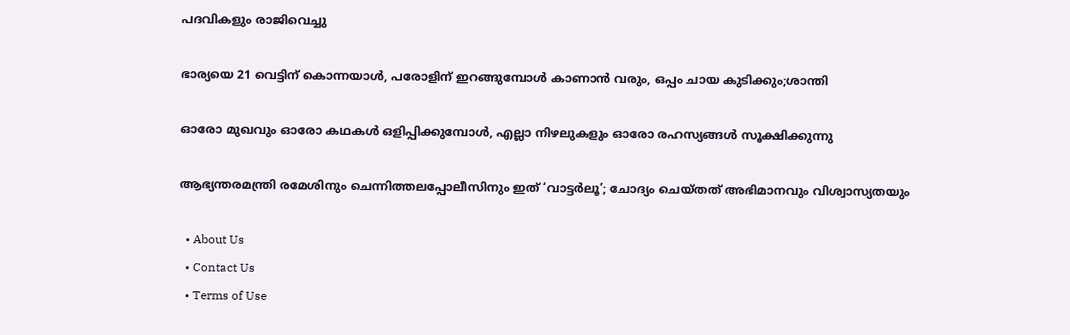പദവികളും രാജിവെച്ചു

ഭാര്യയെ 21 വെട്ടിന് കൊന്നയാള്‍, പരോളിന് ഇറങ്ങുമ്പോള്‍ കാണാന്‍ വരും, ഒപ്പം ചായ കുടിക്കും;ശാന്തി

ഓരോ മുഖവും ഓരോ കഥകൾ ഒളിപ്പിക്കുമ്പോൾ, എല്ലാ നിഴലുകളും ഓരോ രഹസ്യങ്ങൾ സൂക്ഷിക്കുന്നു

ആഭ്യന്തരമന്ത്രി രമേശിനും ചെന്നിത്തലപ്പോലീസിനും ഇത് ‘വാട്ടർലൂ’; ചോദ്യം ചെയ്തത് അഭിമാനവും വിശ്വാസ്യതയും

  • About Us
  • Contact Us
  • Terms of Use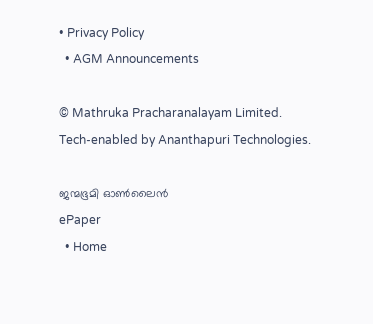• Privacy Policy
  • AGM Announcements

© Mathruka Pracharanalayam Limited.
Tech-enabled by Ananthapuri Technologies.

ജന്മഭൂമി ഓണ്‍ലൈന്‍
ePaper
  • Home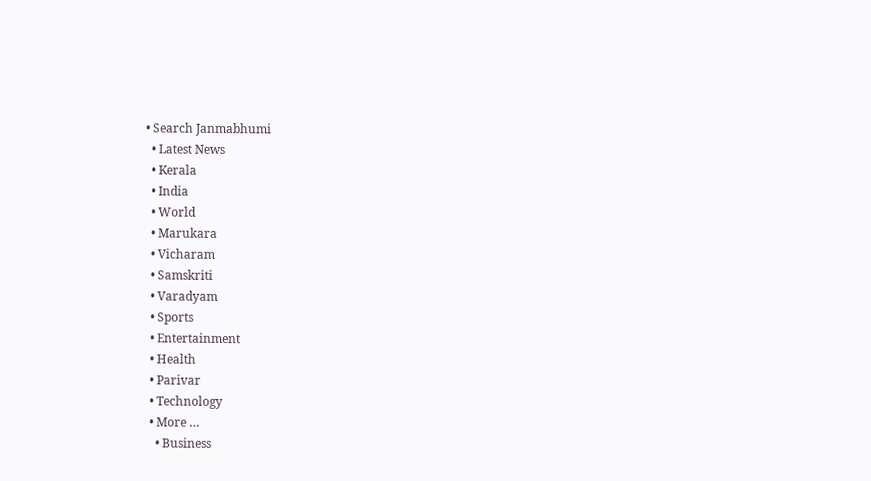• Search Janmabhumi
  • Latest News
  • Kerala
  • India
  • World
  • Marukara
  • Vicharam
  • Samskriti
  • Varadyam
  • Sports
  • Entertainment
  • Health
  • Parivar
  • Technology
  • More …
    • Business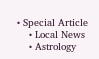• Special Article
    • Local News
    • Astrology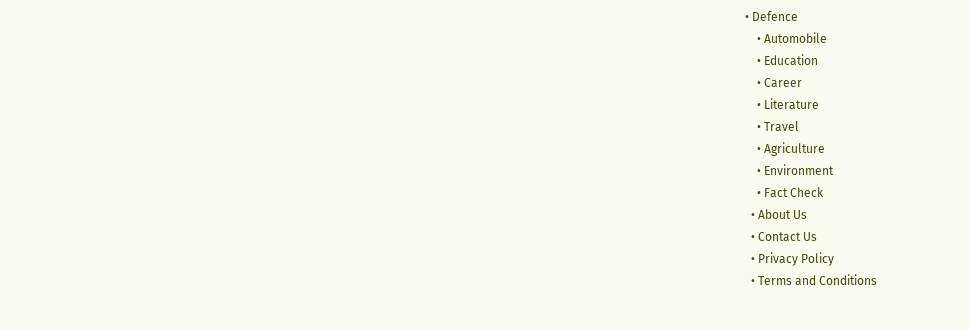• Defence
    • Automobile
    • Education
    • Career
    • Literature
    • Travel
    • Agriculture
    • Environment
    • Fact Check
  • About Us
  • Contact Us
  • Privacy Policy
  • Terms and Conditions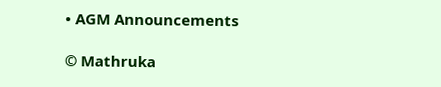• AGM Announcements

© Mathruka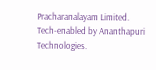Pracharanalayam Limited.
Tech-enabled by Ananthapuri Technologies.